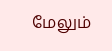மேலும்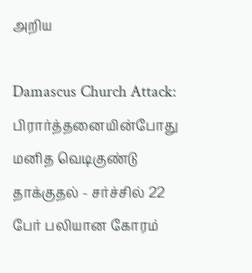அறிய

Damascus Church Attack: பிரார்த்தனையின்போது மனித வெடிகுண்டு தாக்குதல் - சர்ச்சில் 22 பேர் பலியான கோரம்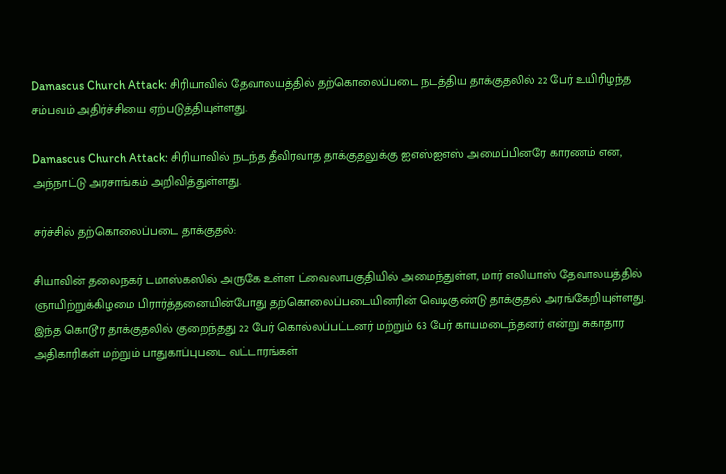Damascus Church Attack: சிரியாவில் தேவாலயத்தில் தற்கொலைப்படை நடத்திய தாக்குதலில் 22 பேர் உயிரிழந்த சம்பவம் அதிர்ச்சியை ஏற்படுத்தியுள்ளது.

Damascus Church Attack: சிரியாவில் நடந்த தீவிரவாத தாக்குதலுக்கு ஐஎஸ்ஐஎஸ் அமைப்பினரே காரணம் என, அந்நாட்டு அரசாங்கம் அறிவித்துள்ளது.

சர்ச்சில் தற்கொலைப்படை தாக்குதல்:

சியாவின் தலைநகர் டமாஸ்கஸில் அருகே உள்ள ட்வைலாபகுதியில் அமைந்துள்ள, மார் எலியாஸ் தேவாலயத்தில் ஞாயிற்றுக்கிழமை பிரார்த்தனையின்போது தற்கொலைப்படையினரின் வெடிகுண்டு தாக்குதல் அரங்கேறியுள்ளது. இந்த கொடூர தாக்குதலில் குறைந்தது 22 பேர் கொல்லப்பட்டனர் மற்றும் 63 பேர் காயமடைந்தனர் என்று சுகாதார அதிகாரிகள் மற்றும் பாதுகாப்புபடை வட்டாரங்கள்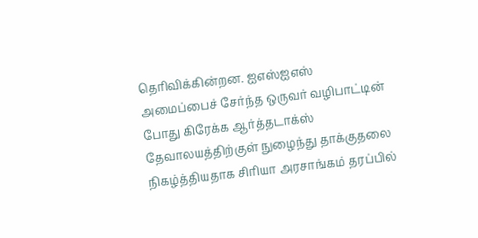தெரிவிக்கின்றன. ஐஎஸ்ஐஎஸ் அமைப்பைச் சேர்ந்த ஒருவர் வழிபாட்டின் போது கிரேக்க ஆர்த்தடாக்ஸ் தேவாலயத்திற்குள் நுழைந்து தாக்குதலை நிகழ்த்தியதாக சிரியா அரசாங்கம் தரப்பில்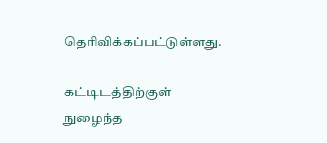தெரிவிக்கப்பட்டுள்ளது.

கட்டிடத்திற்குள் நுழைந்த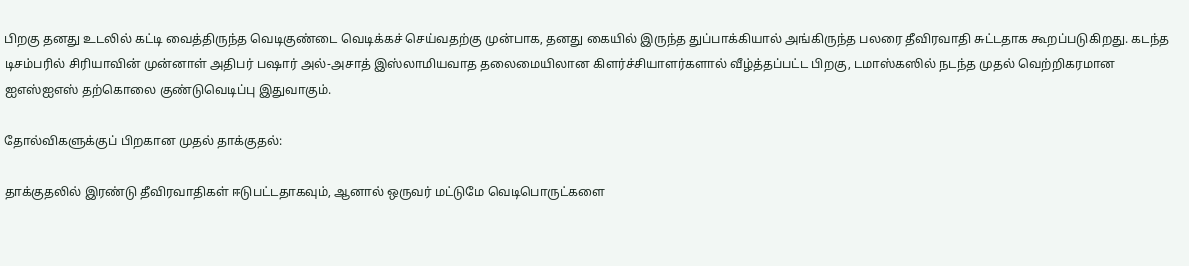பிறகு தனது உடலில் கட்டி வைத்திருந்த வெடிகுண்டை வெடிக்கச் செய்வதற்கு முன்பாக, தனது கையில் இருந்த துப்பாக்கியால் அங்கிருந்த பலரை தீவிரவாதி சுட்டதாக கூறப்படுகிறது. கடந்த டிசம்பரில் சிரியாவின் முன்னாள் அதிபர் பஷார் அல்-அசாத் இஸ்லாமியவாத தலைமையிலான கிளர்ச்சியாளர்களால் வீழ்த்தப்பட்ட பிறகு, டமாஸ்கஸில் நடந்த முதல் வெற்றிகரமான ஐஎஸ்ஐஎஸ் தற்கொலை குண்டுவெடிப்பு இதுவாகும்.

தோல்விகளுக்குப் பிறகான முதல் தாக்குதல்:

தாக்குதலில் இரண்டு தீவிரவாதிகள் ஈடுபட்டதாகவும், ஆனால் ஒருவர் மட்டுமே வெடிபொருட்களை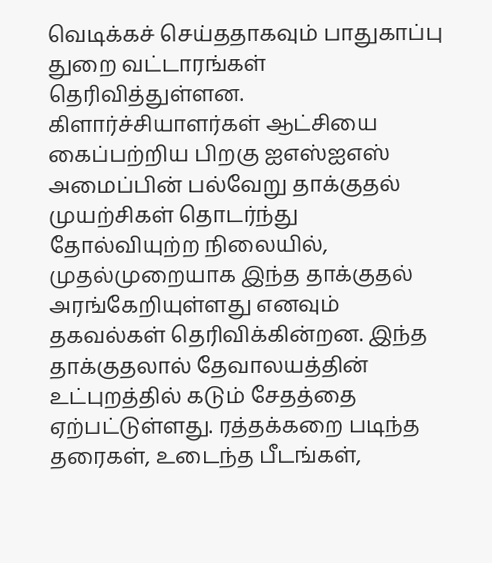வெடிக்கச் செய்ததாகவும் பாதுகாப்பு துறை வட்டாரங்கள் தெரிவித்துள்ளன. கிளார்ச்சியாளர்கள் ஆட்சியை கைப்பற்றிய பிறகு ஐஎஸ்ஐஎஸ் அமைப்பின் பல்வேறு தாக்குதல் முயற்சிகள் தொடர்ந்து தோல்வியுற்ற நிலையில், முதல்முறையாக இந்த தாக்குதல் அரங்கேறியுள்ளது எனவும் தகவல்கள் தெரிவிக்கின்றன. இந்த தாக்குதலால் தேவாலயத்தின் உட்புறத்தில் கடும் சேதத்தை ஏற்பட்டுள்ளது. ரத்தக்கறை படிந்த தரைகள், உடைந்த பீடங்கள்,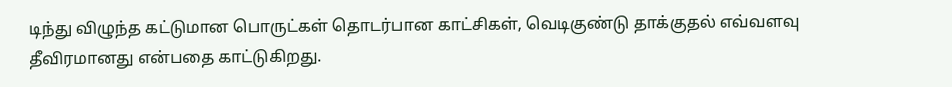டிந்து விழுந்த கட்டுமான பொருட்கள் தொடர்பான காட்சிகள், வெடிகுண்டு தாக்குதல் எவ்வளவு தீவிரமானது என்பதை காட்டுகிறது.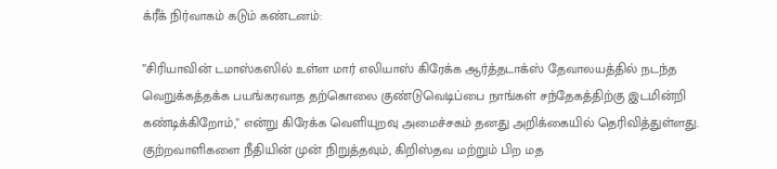க்ரீக் நிர்வாகம் கடும் கண்டனம்:

”சிரியாவின் டமாஸ்கஸில் உள்ள மார் எலியாஸ் கிரேக்க ஆர்த்தடாக்ஸ் தேவாலயத்தில் நடந்த வெறுக்கத்தக்க பயங்கரவாத தற்கொலை குண்டுவெடிப்பை நாங்கள் சந்தேகத்திற்கு இடமின்றி கண்டிக்கிறோம்," என்று கிரேக்க வெளியுறவு அமைச்சகம் தனது அறிக்கையில் தெரிவித்துள்ளது. குற்றவாளிகளை நீதியின் முன் நிறுத்தவும், கிறிஸ்தவ மற்றும் பிற மத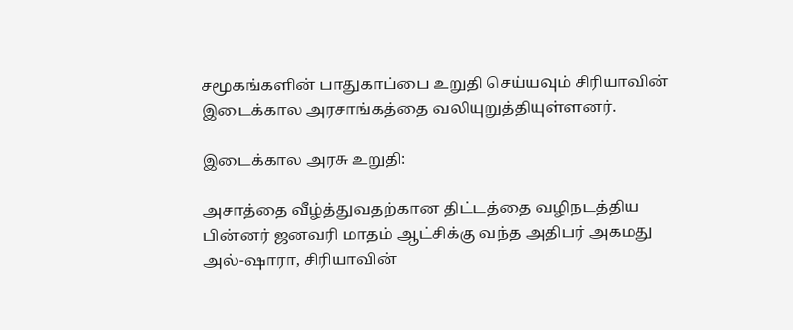சமூகங்களின் பாதுகாப்பை உறுதி செய்யவும் சிரியாவின் இடைக்கால அரசாங்கத்தை வலியுறுத்தியுள்ளனர்.

இடைக்கால அரசு உறுதி:

அசாத்தை வீழ்த்துவதற்கான திட்டத்தை வழிநடத்திய பின்னர் ஜனவரி மாதம் ஆட்சிக்கு வந்த அதிபர் அகமது அல்-ஷாரா, சிரியாவின்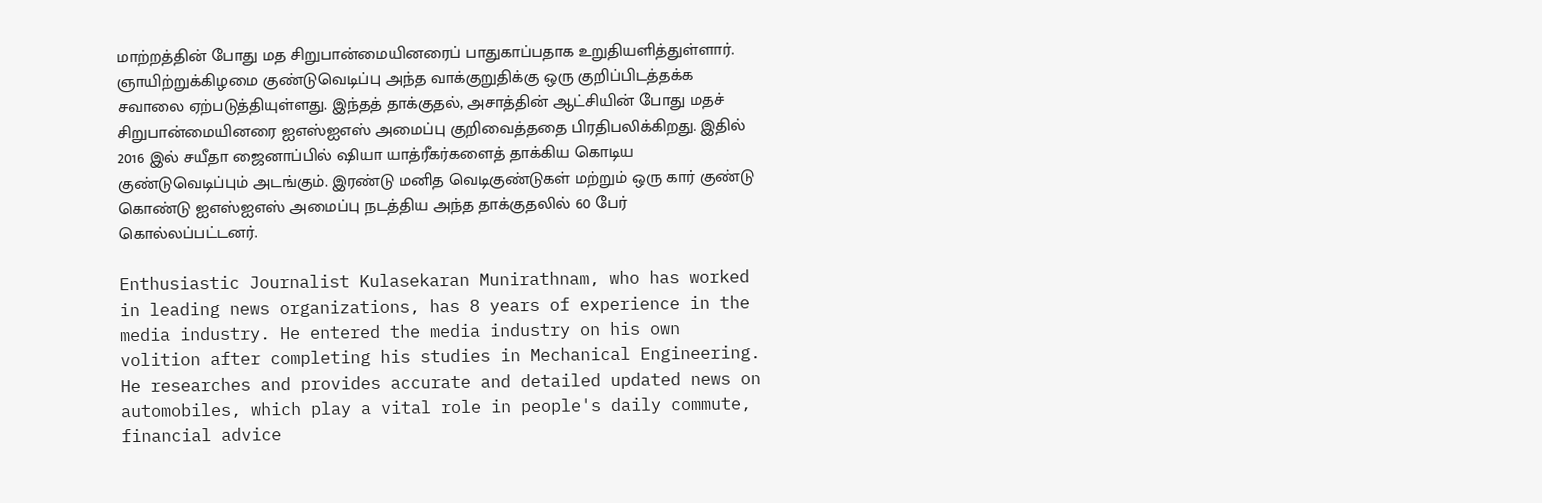மாற்றத்தின் போது மத சிறுபான்மையினரைப் பாதுகாப்பதாக உறுதியளித்துள்ளார். ஞாயிற்றுக்கிழமை குண்டுவெடிப்பு அந்த வாக்குறுதிக்கு ஒரு குறிப்பிடத்தக்க சவாலை ஏற்படுத்தியுள்ளது. இந்தத் தாக்குதல், அசாத்தின் ஆட்சியின் போது மதச் சிறுபான்மையினரை ஐஎஸ்ஐஎஸ் அமைப்பு குறிவைத்ததை பிரதிபலிக்கிறது. இதில் 2016 இல் சயீதா ஜைனாப்பில் ஷியா யாத்ரீகர்களைத் தாக்கிய கொடிய குண்டுவெடிப்பும் அடங்கும். இரண்டு மனித வெடிகுண்டுகள் மற்றும் ஒரு கார் குண்டு கொண்டு ஐஎஸ்ஐஎஸ் அமைப்பு நடத்திய அந்த தாக்குதலில் 60 பேர் கொல்லப்பட்டனர்.

Enthusiastic Journalist Kulasekaran Munirathnam, who has worked in leading news organizations, has 8 years of experience in the media industry. He entered the media industry on his own volition after completing his studies in Mechanical Engineering. He researches and provides accurate and detailed updated news on automobiles, which play a vital role in people's daily commute, financial advice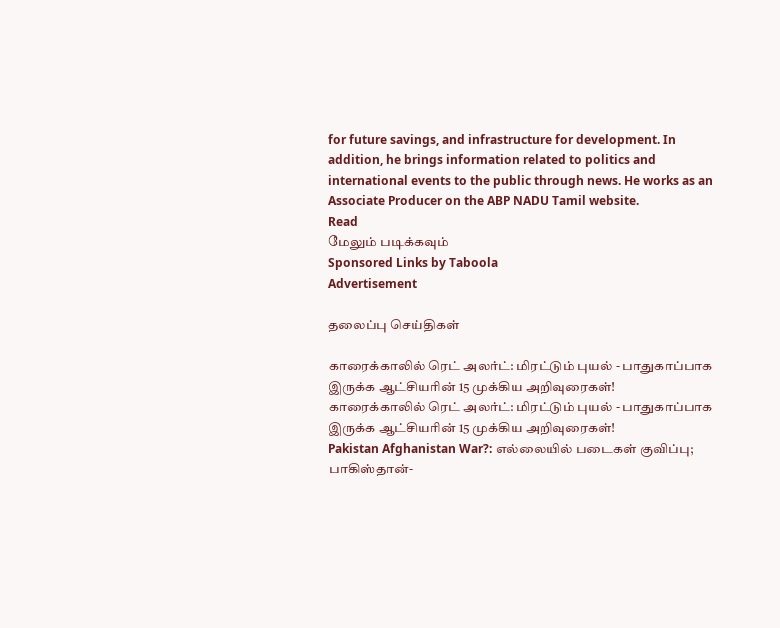for future savings, and infrastructure for development. In addition, he brings information related to politics and international events to the public through news. He works as an Associate Producer on the ABP NADU Tamil website.
Read
மேலும் படிக்கவும்
Sponsored Links by Taboola
Advertisement

தலைப்பு செய்திகள்

காரைக்காலில் ரெட் அலர்ட்: மிரட்டும் புயல் - பாதுகாப்பாக இருக்க ஆட்சியரின் 15 முக்கிய அறிவுரைகள்!
காரைக்காலில் ரெட் அலர்ட்: மிரட்டும் புயல் - பாதுகாப்பாக இருக்க ஆட்சியரின் 15 முக்கிய அறிவுரைகள்!
Pakistan Afghanistan War?: எல்லையில் படைகள் குவிப்பு; பாகிஸ்தான்-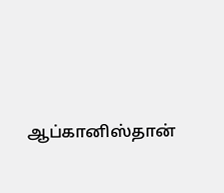ஆப்கானிஸ்தான்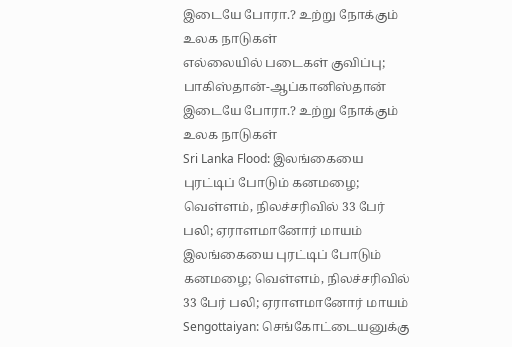இடையே போரா.? உற்று நோக்கும் உலக நாடுகள்
எல்லையில் படைகள் குவிப்பு; பாகிஸ்தான்-ஆப்கானிஸ்தான் இடையே போரா.? உற்று நோக்கும் உலக நாடுகள்
Sri Lanka Flood: இலங்கையை புரட்டிப் போடும் கனமழை; வெள்ளம், நிலச்சரிவில் 33 பேர் பலி; ஏராளமானோர் மாயம்
இலங்கையை புரட்டிப் போடும் கனமழை; வெள்ளம், நிலச்சரிவில் 33 பேர் பலி; ஏராளமானோர் மாயம்
Sengottaiyan: செங்கோட்டையனுக்கு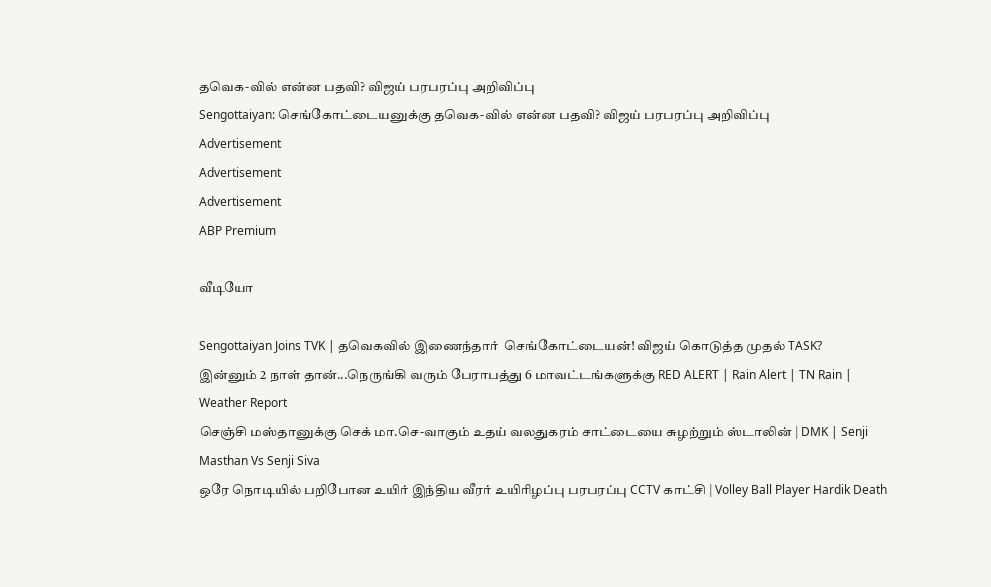தவெக-வில் என்ன பதவி? விஜய் பரபரப்பு அறிவிப்பு
Sengottaiyan: செங்கோட்டையனுக்கு தவெக-வில் என்ன பதவி? விஜய் பரபரப்பு அறிவிப்பு
Advertisement
Advertisement
Advertisement
ABP Premium

வீடியோ

Sengottaiyan Joins TVK | தவெகவில் இணைந்தார்  செங்கோட்டையன்! விஜய் கொடுத்த முதல் TASK?
இன்னும் 2 நாள் தான்...நெருங்கி வரும் பேராபத்து 6 மாவட்டங்களுக்கு RED ALERT | Rain Alert | TN Rain | Weather Report
செஞ்சி மஸ்தானுக்கு செக் மா.செ-வாகும் உதய் வலதுகரம் சாட்டையை சுழற்றும் ஸ்டாலின் | DMK | Senji Masthan Vs Senji Siva
ஒரே நொடியில் பறிபோன உயிர் இந்திய வீரர் உயிரிழப்பு பரபரப்பு CCTV காட்சி | Volley Ball Player Hardik Death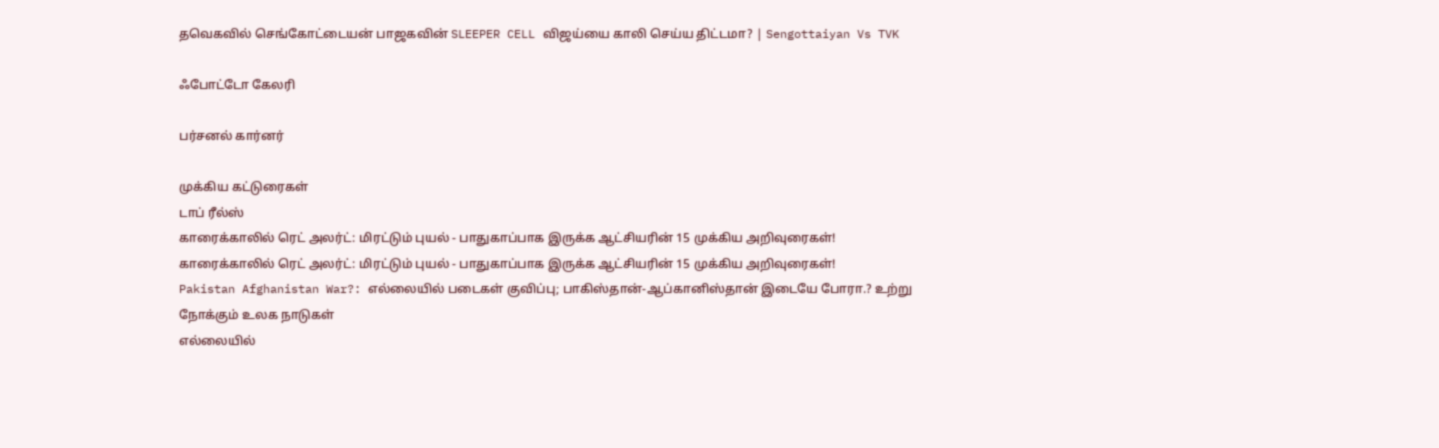தவெகவில் செங்கோட்டையன் பாஜகவின் SLEEPER CELL விஜய்யை காலி செய்ய திட்டமா? | Sengottaiyan Vs TVK

ஃபோட்டோ கேலரி

பர்சனல் கார்னர்

முக்கிய கட்டுரைகள்
டாப் ரீல்ஸ்
காரைக்காலில் ரெட் அலர்ட்: மிரட்டும் புயல் - பாதுகாப்பாக இருக்க ஆட்சியரின் 15 முக்கிய அறிவுரைகள்!
காரைக்காலில் ரெட் அலர்ட்: மிரட்டும் புயல் - பாதுகாப்பாக இருக்க ஆட்சியரின் 15 முக்கிய அறிவுரைகள்!
Pakistan Afghanistan War?: எல்லையில் படைகள் குவிப்பு; பாகிஸ்தான்-ஆப்கானிஸ்தான் இடையே போரா.? உற்று நோக்கும் உலக நாடுகள்
எல்லையில்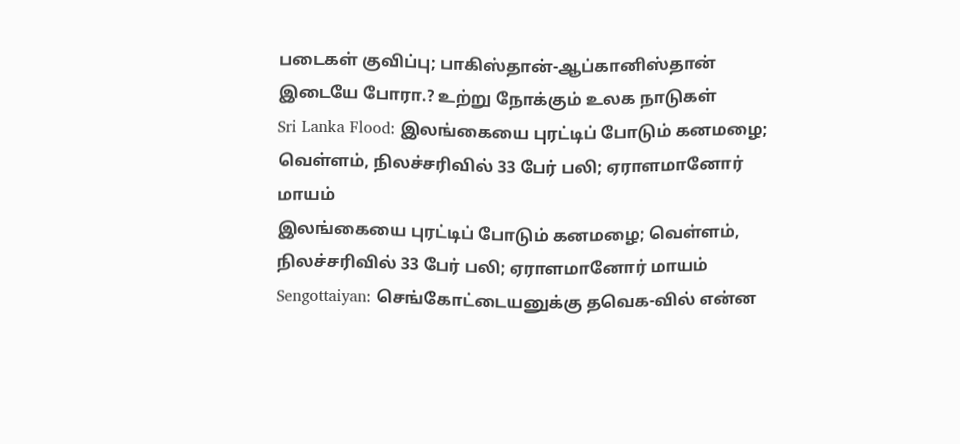படைகள் குவிப்பு; பாகிஸ்தான்-ஆப்கானிஸ்தான் இடையே போரா.? உற்று நோக்கும் உலக நாடுகள்
Sri Lanka Flood: இலங்கையை புரட்டிப் போடும் கனமழை; வெள்ளம், நிலச்சரிவில் 33 பேர் பலி; ஏராளமானோர் மாயம்
இலங்கையை புரட்டிப் போடும் கனமழை; வெள்ளம், நிலச்சரிவில் 33 பேர் பலி; ஏராளமானோர் மாயம்
Sengottaiyan: செங்கோட்டையனுக்கு தவெக-வில் என்ன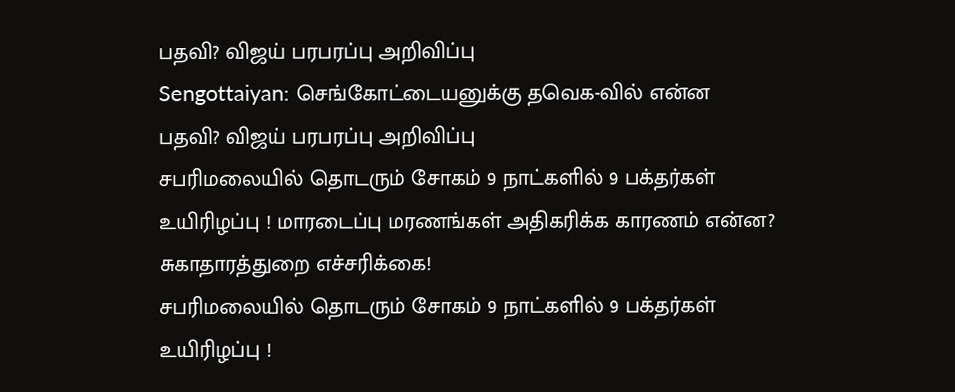பதவி? விஜய் பரபரப்பு அறிவிப்பு
Sengottaiyan: செங்கோட்டையனுக்கு தவெக-வில் என்ன பதவி? விஜய் பரபரப்பு அறிவிப்பு
சபரிமலையில் தொடரும் சோகம் 9 நாட்களில் 9 பக்தர்கள் உயிரிழப்பு ! மாரடைப்பு மரணங்கள் அதிகரிக்க காரணம் என்ன? சுகாதாரத்துறை எச்சரிக்கை!
சபரிமலையில் தொடரும் சோகம் 9 நாட்களில் 9 பக்தர்கள் உயிரிழப்பு !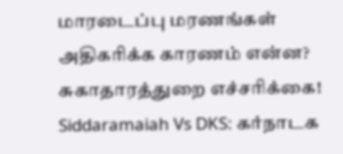மாரடைப்பு மரணங்கள் அதிகரிக்க காரணம் என்ன? சுகாதாரத்துறை எச்சரிக்கை!
Siddaramaiah Vs DKS: கர்நாடக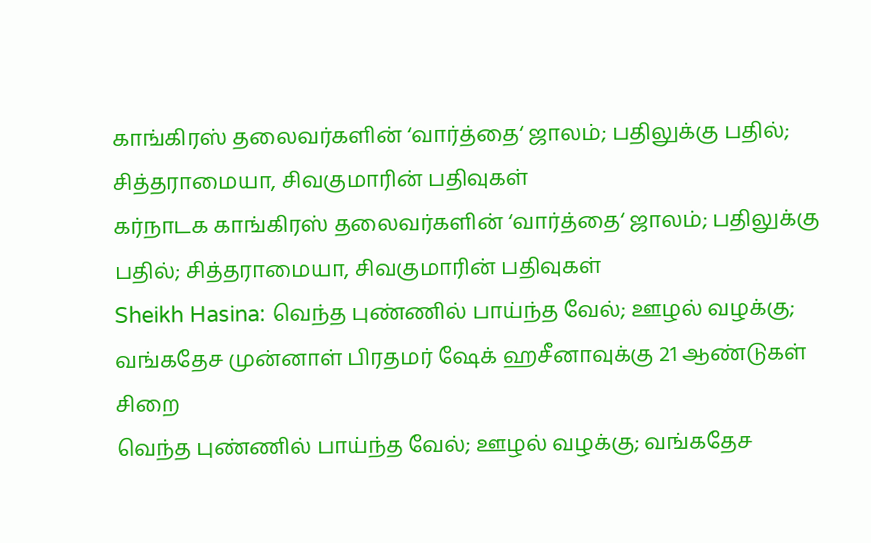காங்கிரஸ் தலைவர்களின் ‘வார்த்தை‘ ஜாலம்; பதிலுக்கு பதில்; சித்தராமையா, சிவகுமாரின் பதிவுகள்
கர்நாடக காங்கிரஸ் தலைவர்களின் ‘வார்த்தை‘ ஜாலம்; பதிலுக்கு பதில்; சித்தராமையா, சிவகுமாரின் பதிவுகள்
Sheikh Hasina: வெந்த புண்ணில் பாய்ந்த வேல்; ஊழல் வழக்கு; வங்கதேச முன்னாள் பிரதமர் ஷேக் ஹசீனாவுக்கு 21 ஆண்டுகள் சிறை
வெந்த புண்ணில் பாய்ந்த வேல்; ஊழல் வழக்கு; வங்கதேச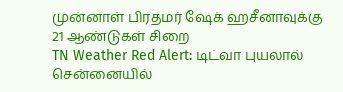முன்னாள் பிரதமர் ஷேக் ஹசீனாவுக்கு 21 ஆண்டுகள் சிறை
TN Weather Red Alert: டிட்வா புயலால் சென்னையில்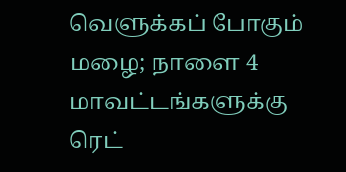வெளுக்கப் போகும் மழை; நாளை 4 மாவட்டங்களுக்கு ரெட்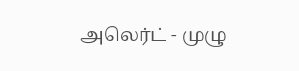அலெர்ட் - முழு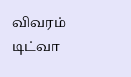விவரம்
டிட்வா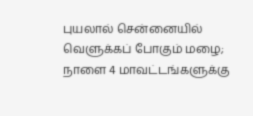புயலால் சென்னையில் வெளுக்கப் போகும் மழை; நாளை 4 மாவட்டங்களுக்கு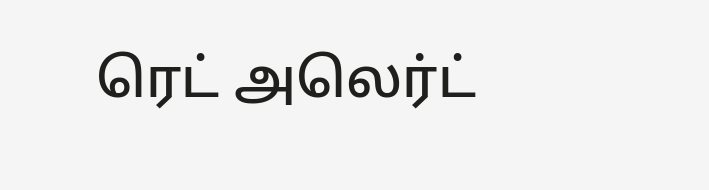ரெட் அலெர்ட்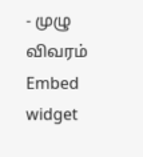- முழு விவரம்
Embed widget